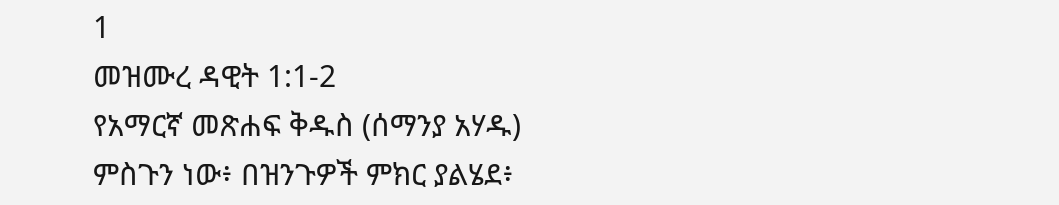1
መዝሙረ ዳዊት 1:1-2
የአማርኛ መጽሐፍ ቅዱስ (ሰማንያ አሃዱ)
ምስጉን ነው፥ በዝንጉዎች ምክር ያልሄደ፥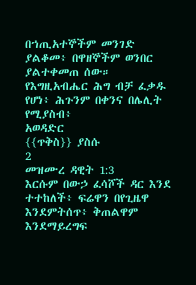በኀጢአተኞችም መንገድ ያልቆመ፥ በዋዘኞችም ወንበር ያልተቀመጠ ሰው። የእግዚአብሔር ሕግ ብቻ ፈቃዱ የሆነ፥ ሕጉንም በቀንና በሌሊት የሚያስብ፥
አወዳድር
{{ጥቅስ}} ያስሱ
2
መዝሙረ ዳዊት 1:3
እርሱም በውኃ ፈሳሾች ዳር እንደ ተተከለች፥ ፍሬዋን በየጊዜዋ እንደምትሰጥ፥ ቅጠልዋም እንደማይረግፍ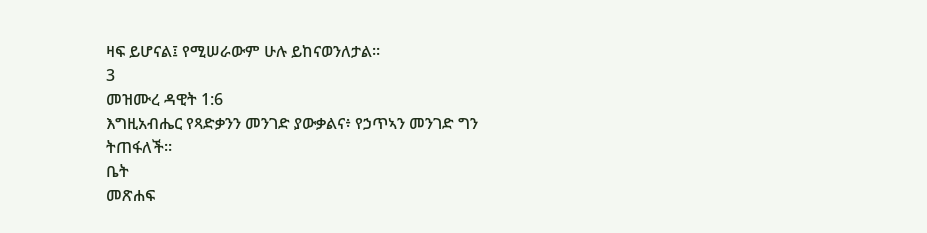ዛፍ ይሆናል፤ የሚሠራውም ሁሉ ይከናወንለታል።
3
መዝሙረ ዳዊት 1:6
እግዚአብሔር የጻድቃንን መንገድ ያውቃልና፥ የኃጥኣን መንገድ ግን ትጠፋለች።
ቤት
መጽሐፍ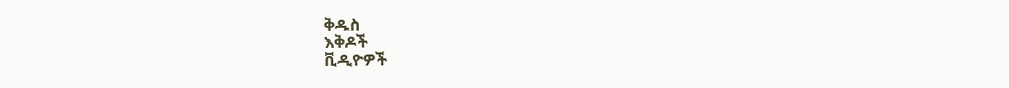ቅዱስ
እቅዶች
ቪዲዮዎች